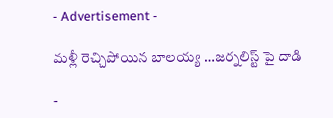- Advertisement -

మ‌ళ్లీ రెచ్చిపోయిన బాల‌య్య …జర్నలిస్ట్ పై దాడి

-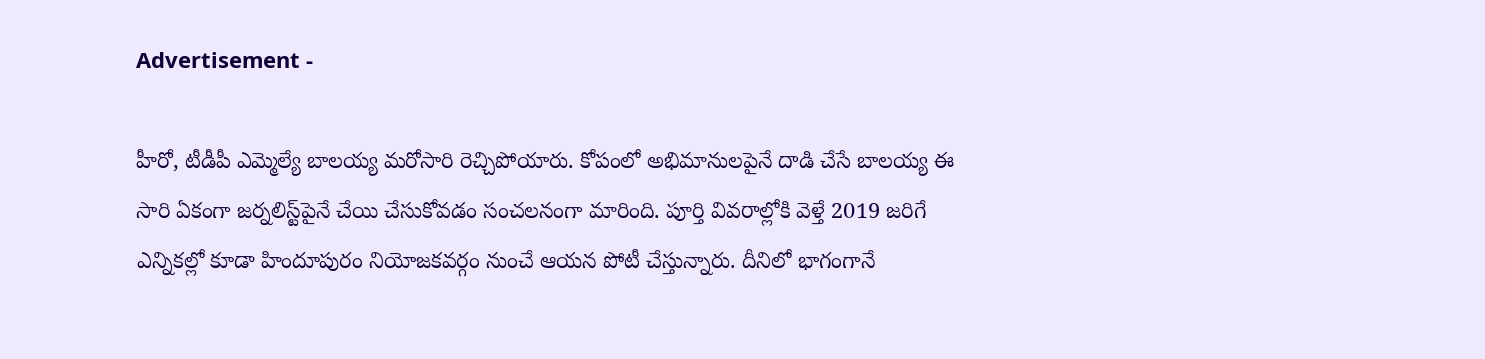Advertisement -

హీరో, టీడీపీ ఎమ్మెల్యే బాల‌య్య మ‌రోసారి రెచ్చిపోయారు. కోపంలో అభిమానుల‌పైనే దాడి చేసే బాల‌య్య ఈ సారి ఏకంగా జ‌ర్న‌లిస్ట్‌పైనే చేయి చేసుకోవ‌డం సంచ‌ల‌నంగా మారింది. పూర్తి వివ‌రాల్లోకి వెళ్తే 2019 జ‌రిగే ఎన్నిక‌ల్లో కూడా హిందూపురం నియోజకవర్గం నుంచే ఆయ‌న పోటీ చేస్తున్నారు. దీనిలో భాగంగానే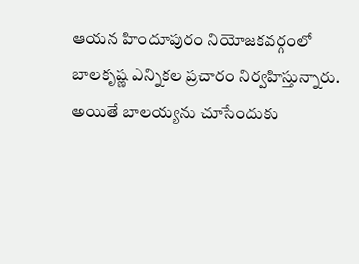ఆయ‌న హిందూపురం నియోజకవర్గంలో బాలకృష్ణ ఎన్నికల ప్రచారం నిర్వహిస్తున్నారు. అయితే బాల‌య్య‌ను చూసేందుకు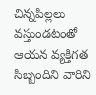చిన్నపిల్లలు వస్తుండటంతో ఆయన వ్యక్తిగత సిబ్బందిని వారిని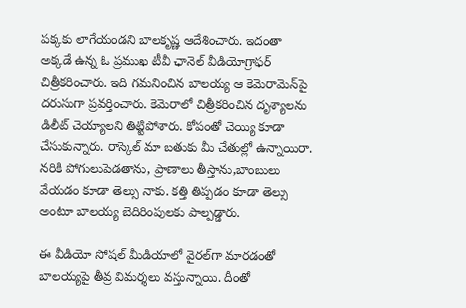పక్కకు లాగేయండ‌ని బాలకృష్ణ ఆదేశించారు. ఇదంతా అక్క‌డే ఉన్న ఓ ప్ర‌ముఖ టీవీ ఛానెల్ వీడియోగ్రాఫ‌ర్ చిత్రీక‌రించారు. ఇది గ‌మ‌నించిన బాలయ్య ఆ కెమెరామెన్‌పై ద‌రుసుగా ప్ర‌వ‌ర్తించారు. కెమెరాలో చిత్రీకరించిన దృశ్యాలను డిలీట్ చెయ్యాలని తిట్టిపోశారు. కోపంతో చెయ్యి కూడా చేసుకున్నారు. రాస్కెల్‌ మా బతుకు మీ చేతుల్లో ఉన్నాయిరా. నరికి పోగులుపెడతాను, ప్రాణాలు తీస్తాను,బాంబులు వేయడం కూడా తెల్సు నాకు. కత్తి తిప్పడం కూడా తెల్సు అంటూ బాలయ్య బెదిరింపులకు పాల్పడ్డారు.

ఈ వీడియో సోష‌ల్ మీడియాలో వైర‌ల్‌గా మారడంతో బాల‌య్య‌పై తీవ్ర విమ‌ర్శ‌లు వ‌స్తున్నాయి. దీంతో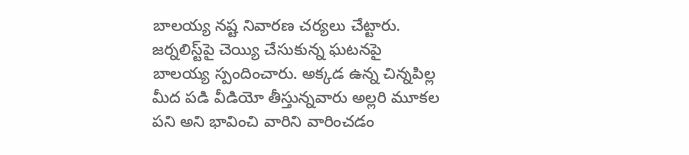బాల‌య్య న‌ష్ట నివార‌ణ చ‌ర్య‌లు చేట్టారు. జర్నలిస్ట్‌పై చెయ్యి చేసుకున్న ఘటనపై బాల‌య్య స్పందించారు. అక్కడ ఉన్న చిన్నపిల్ల మీద పడి వీడియో తీస్తున్నవారు అల్లరి మూకల పని అని భావించి వారిని వారించడం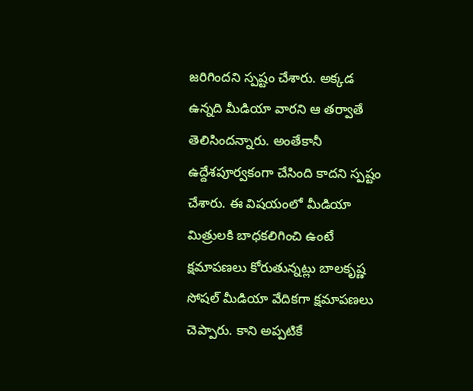జరిగిందని స్పష్టం చేశారు. అక్కడ ఉన్నది మీడియా వారని ఆ తర్వాతే తెలిసిందన్నారు. అంతేకానీ ఉద్దేశపూర్వకంగా చేసింది కాదని స్పష్టం చేశారు. ఈ విషయంలో మీడియా మిత్రులకి బాధకలిగించి ఉంటే క్షమాపణలు కోరుతున్నట్లు బాలకృష్ణ సోషల్ మీడియా వేదికగా క్షమాపణలు చెప్పారు. కాని అప్ప‌టికే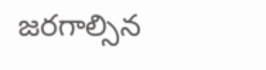జ‌ర‌గాల్సిన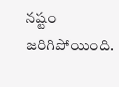న‌ష్టం జ‌రిగిపోయింది.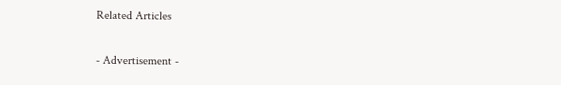Related Articles

- Advertisement -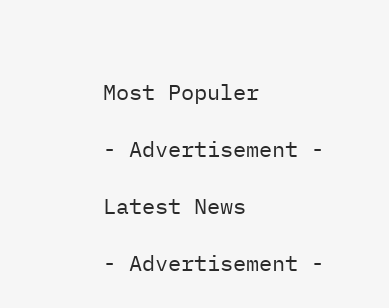Most Populer

- Advertisement -

Latest News

- Advertisement -